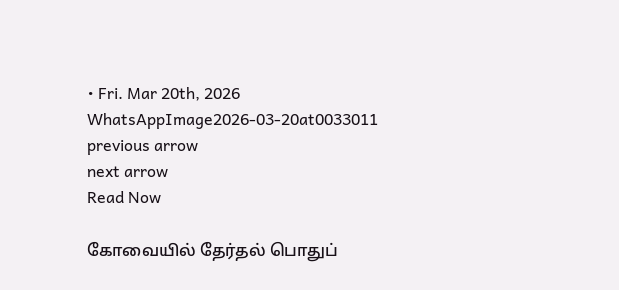• Fri. Mar 20th, 2026
WhatsAppImage2026-03-20at0033011
previous arrow
next arrow
Read Now

கோவையில் தேர்தல் பொதுப்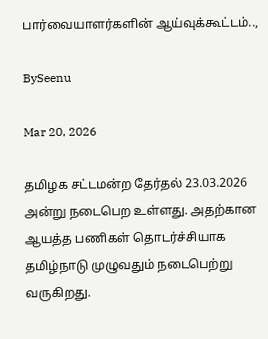பார்வையாளர்களின் ஆய்வுக்கூட்டம்..,

BySeenu

Mar 20, 2026

தமிழக சட்டமன்ற தேர்தல் 23.03.2026 அன்று நடைபெற உள்ளது. அதற்கான ஆயத்த பணிகள் தொடர்ச்சியாக தமிழ்நாடு முழுவதும் நடைபெற்று வருகிறது.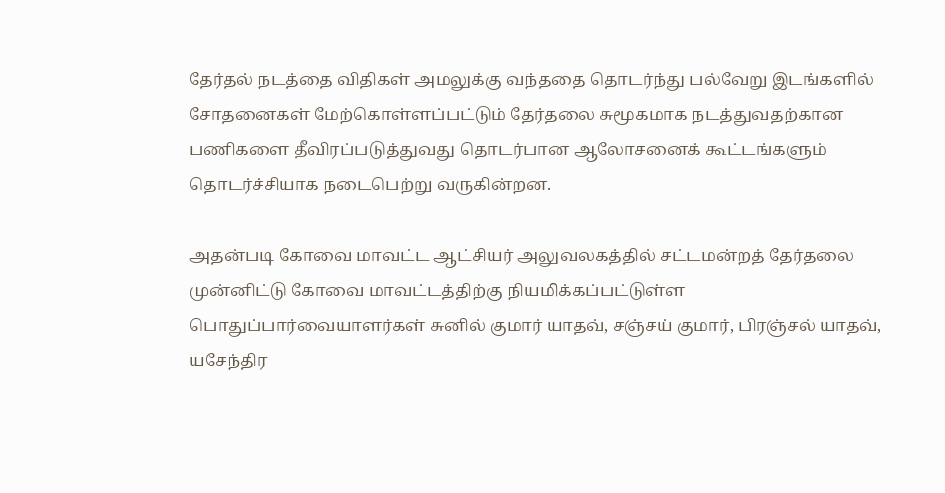தேர்தல் நடத்தை விதிகள் அமலுக்கு வந்ததை தொடர்ந்து பல்வேறு இடங்களில் சோதனைகள் மேற்கொள்ளப்பட்டும் தேர்தலை சுமூகமாக நடத்துவதற்கான பணிகளை தீவிரப்படுத்துவது தொடர்பான ஆலோசனைக் கூட்டங்களும் தொடர்ச்சியாக நடைபெற்று வருகின்றன.

அதன்படி கோவை மாவட்ட ஆட்சியர் அலுவலகத்தில் சட்டமன்றத் தேர்தலை முன்னிட்டு கோவை மாவட்டத்திற்கு நியமிக்கப்பட்டுள்ள பொதுப்பார்வையாளர்கள் சுனில் குமார் யாதவ், சஞ்சய் குமார், பிரஞ்சல் யாதவ், யசேந்திர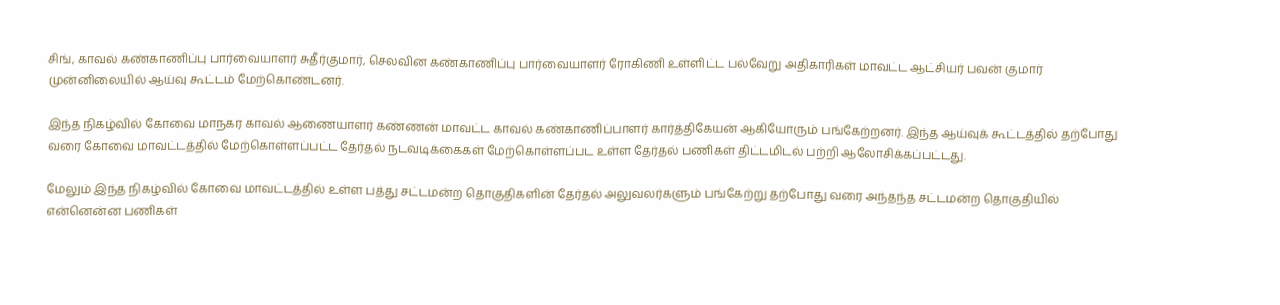சிங், காவல் கண்காணிப்பு பார்வையாளர் சுதீர்குமார், செலவின கண்காணிப்பு பார்வையாளர் ரோகிணி உள்ளிட்ட பல்வேறு அதிகாரிகள் மாவட்ட ஆட்சியர் பவன் குமார் முன்னிலையில் ஆய்வு கூட்டம் மேற்கொண்டனர்.

இந்த நிகழ்வில் கோவை மாநகர காவல் ஆணையாளர் கண்ணன் மாவட்ட காவல் கண்காணிப்பாளர் கார்த்திகேயன் ஆகியோரும் பங்கேற்றனர். இந்த ஆய்வுக் கூட்டத்தில் தற்போது வரை கோவை மாவட்டத்தில் மேற்கொள்ளப்பட்ட தேர்தல் நடவடிக்கைகள் மேற்கொள்ளப்பட உள்ள தேர்தல் பணிகள் திட்டமிடல் பற்றி ஆலோசிக்கப்பட்டது.

மேலும் இந்த நிகழ்வில் கோவை மாவட்டத்தில் உள்ள பத்து சட்டமன்ற தொகுதிகளின் தேர்தல் அலுவலர்களும் பங்கேற்று தற்போது வரை அந்தந்த சட்டமன்ற தொகுதியில் என்னென்ன பணிகள்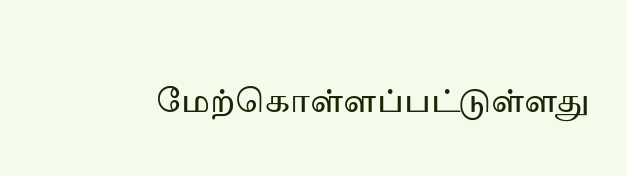மேற்கொள்ளப்பட்டுள்ளது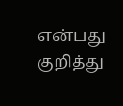என்பது குறித்து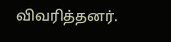விவரித்தனர்.